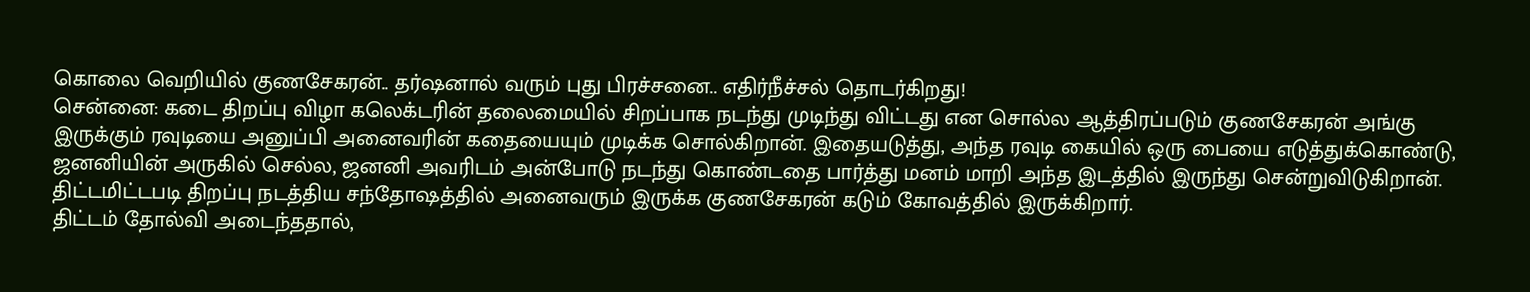கொலை வெறியில் குணசேகரன்.. தர்ஷனால் வரும் புது பிரச்சனை.. எதிர்நீச்சல் தொடர்கிறது!
சென்னை: கடை திறப்பு விழா கலெக்டரின் தலைமையில் சிறப்பாக நடந்து முடிந்து விட்டது என சொல்ல ஆத்திரப்படும் குணசேகரன் அங்கு இருக்கும் ரவுடியை அனுப்பி அனைவரின் கதையையும் முடிக்க சொல்கிறான். இதையடுத்து, அந்த ரவுடி கையில் ஒரு பையை எடுத்துக்கொண்டு, ஜனனியின் அருகில் செல்ல, ஜனனி அவரிடம் அன்போடு நடந்து கொண்டதை பார்த்து மனம் மாறி அந்த இடத்தில் இருந்து சென்றுவிடுகிறான். திட்டமிட்டபடி திறப்பு நடத்திய சந்தோஷத்தில் அனைவரும் இருக்க குணசேகரன் கடும் கோவத்தில் இருக்கிறார்.
திட்டம் தோல்வி அடைந்ததால்,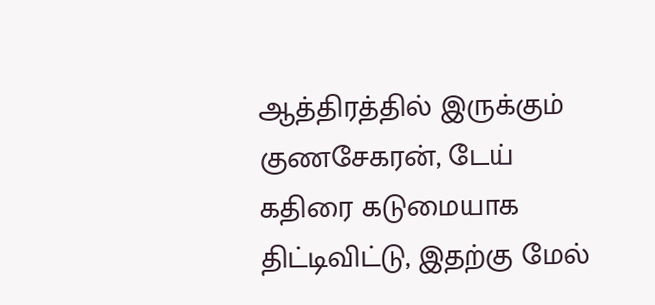ஆத்திரத்தில் இருக்கும் குணசேகரன், டேய் கதிரை கடுமையாக திட்டிவிட்டு, இதற்கு மேல்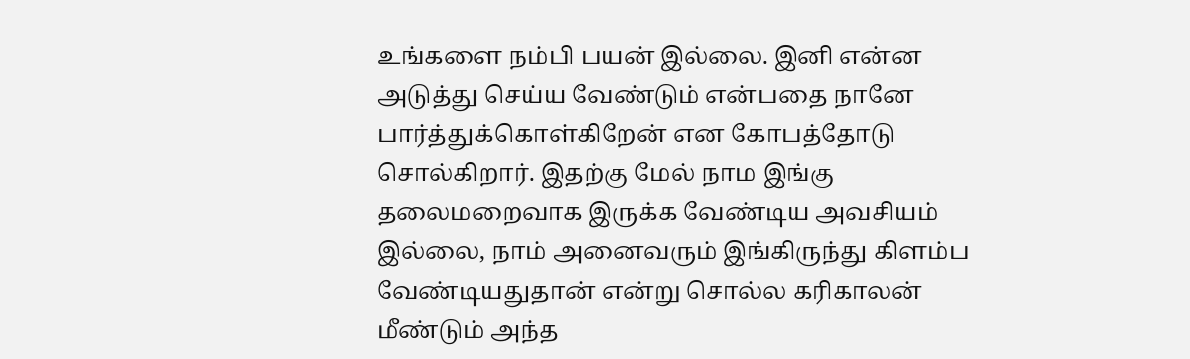உங்களை நம்பி பயன் இல்லை. இனி என்ன அடுத்து செய்ய வேண்டும் என்பதை நானே பார்த்துக்கொள்கிறேன் என கோபத்தோடு சொல்கிறார். இதற்கு மேல் நாம இங்கு தலைமறைவாக இருக்க வேண்டிய அவசியம் இல்லை, நாம் அனைவரும் இங்கிருந்து கிளம்ப வேண்டியதுதான் என்று சொல்ல கரிகாலன் மீண்டும் அந்த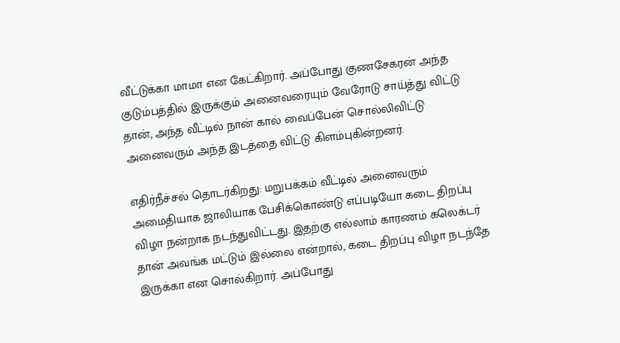வீட்டுக்கா மாமா என கேட்கிறார். அப்போது குணசேகரன் அந்த குடும்பத்தில் இருக்கும் அனைவரையும் வேரோடு சாய்த்து விட்டு தான், அந்த வீட்டில் நான் கால் வைப்பேன் சொல்லிவிட்டு அனைவரும் அந்த இடத்தை விட்டு கிளம்புகின்றனர்.

எதிர்நீச்சல் தொடர்கிறது: மறுபக்கம் வீட்டில் அனைவரும் அமைதியாக ஜாலியாக பேசிக்கொண்டு எப்படியோ கடை திறப்பு விழா நன்றாக நடந்துவிட்டது. இதற்கு எல்லாம் காரணம் கலெக்டர் தான் அவங்க மட்டும் இல்லை என்றால், கடை திறப்பு விழா நடந்தே இருக்கா என சொல்கிறார். அப்போது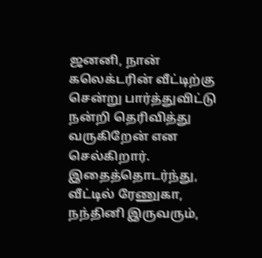ஜனனி, நான் கலெக்டரின் வீட்டிற்கு சென்று பார்த்துவிட்டு நன்றி தெரிவித்து வருகிறேன் என செல்கிறார். இதைத்தொடர்ந்து, வீட்டில் ரேணுகா, நந்தினி இருவரும்,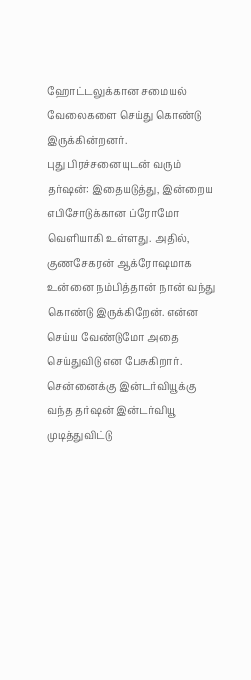ஹோட்டலுக்கான சமையல் வேலைகளை செய்து கொண்டு இருக்கின்றனர்.
புது பிரச்சனையுடன் வரும் தர்ஷன்: இதையடுத்து, இன்றைய எபிசோடுக்கான ப்ரோமோ வெளியாகி உள்ளது. அதில், குணசேகரன் ஆக்ரோஷமாக உன்னை நம்பித்தான் நான் வந்து கொண்டு இருக்கிறேன். என்ன செய்ய வேண்டுமோ அதை செய்துவிடு என பேசுகிறார். சென்னைக்கு இன்டர்வியூக்கு வந்த தர்ஷன் இன்டர்வியூ முடித்துவிட்டு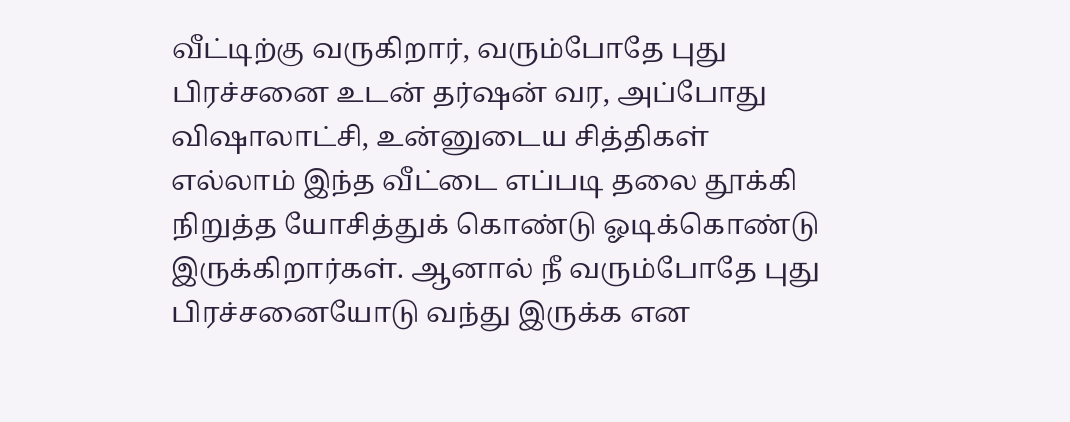வீட்டிற்கு வருகிறார், வரும்போதே புது பிரச்சனை உடன் தர்ஷன் வர, அப்போது விஷாலாட்சி, உன்னுடைய சித்திகள் எல்லாம் இந்த வீட்டை எப்படி தலை தூக்கி நிறுத்த யோசித்துக் கொண்டு ஓடிக்கொண்டு இருக்கிறார்கள். ஆனால் நீ வரும்போதே புது பிரச்சனையோடு வந்து இருக்க என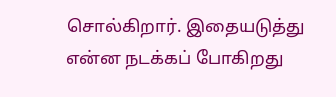சொல்கிறார். இதையடுத்து என்ன நடக்கப் போகிறது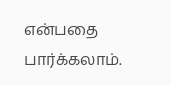என்பதை பார்க்கலாம்.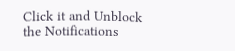Click it and Unblock the Notifications